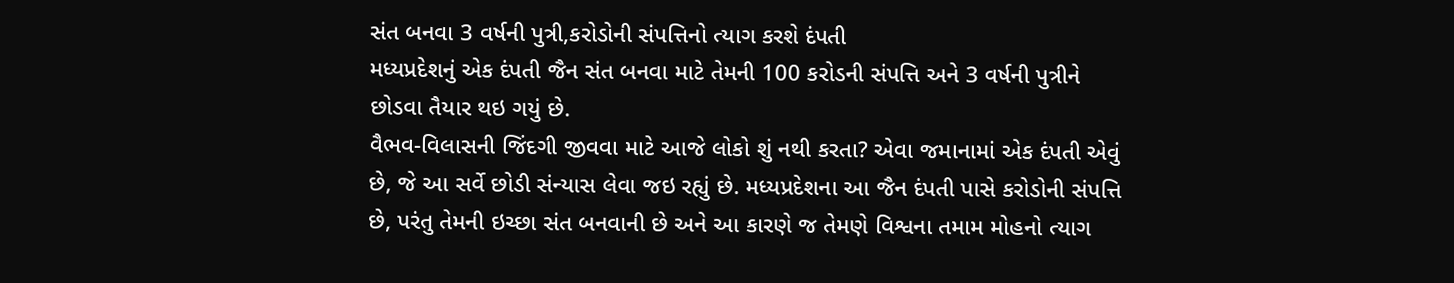સંત બનવા 3 વર્ષની પુત્રી,કરોડોની સંપત્તિનો ત્યાગ કરશે દંપતી
મધ્યપ્રદેશનું એક દંપતી જૈન સંત બનવા માટે તેમની 100 કરોડની સંપત્તિ અને 3 વર્ષની પુત્રીને છોડવા તૈયાર થઇ ગયું છે.
વૈભવ-વિલાસની જિંદગી જીવવા માટે આજે લોકો શું નથી કરતા? એવા જમાનામાં એક દંપતી એવું છે, જે આ સર્વે છોડી સંન્યાસ લેવા જઇ રહ્યું છે. મધ્યપ્રદેશના આ જૈન દંપતી પાસે કરોડોની સંપત્તિ છે, પરંતુ તેમની ઇચ્છા સંત બનવાની છે અને આ કારણે જ તેમણે વિશ્વના તમામ મોહનો ત્યાગ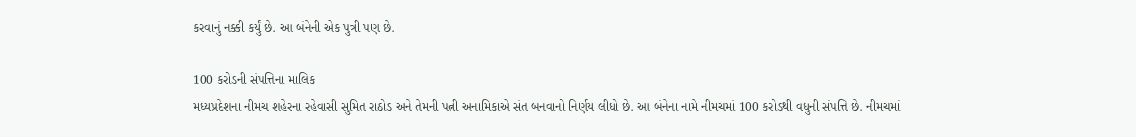કરવાનું નક્કી કર્યું છે. આ બંનેની એક પુત્રી પણ છે.

100 કરોડની સંપત્તિના માલિક
મધ્યપ્રદેશના નીમચ શહેરના રહેવાસી સુમિત રાઠોડ અને તેમની પત્ની અનામિકાએ સંત બનવાનો નિર્ણય લીધો છે. આ બંનેના નામે નીમચમાં 100 કરોડથી વધુની સંપત્તિ છે. નીમચમાં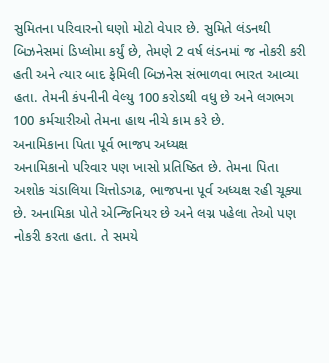સુમિતના પરિવારનો ઘણો મોટો વેપાર છે. સુમિતે લંડનથી બિઝનેસમાં ડિપ્લોમા કર્યું છે, તેમણે 2 વર્ષ લંડનમાં જ નોકરી કરી હતી અને ત્યાર બાદ ફેમિલી બિઝનેસ સંભાળવા ભારત આવ્યા હતા. તેમની કંપનીની વેલ્યુ 100 કરોડથી વધુ છે અને લગભગ 100 કર્મચારીઓ તેમના હાથ નીચે કામ કરે છે.
અનામિકાના પિતા પૂર્વ ભાજપ અધ્યક્ષ
અનામિકાનો પરિવાર પણ ખાસો પ્રતિષ્ઠિત છે. તેમના પિતા અશોક ચંડાલિયા ચિત્તોડગઢ, ભાજપના પૂર્વ અધ્યક્ષ રહી ચૂક્યા છે. અનામિકા પોતે એન્જિનિયર છે અને લગ્ન પહેલા તેઓ પણ નોકરી કરતા હતા. તે સમયે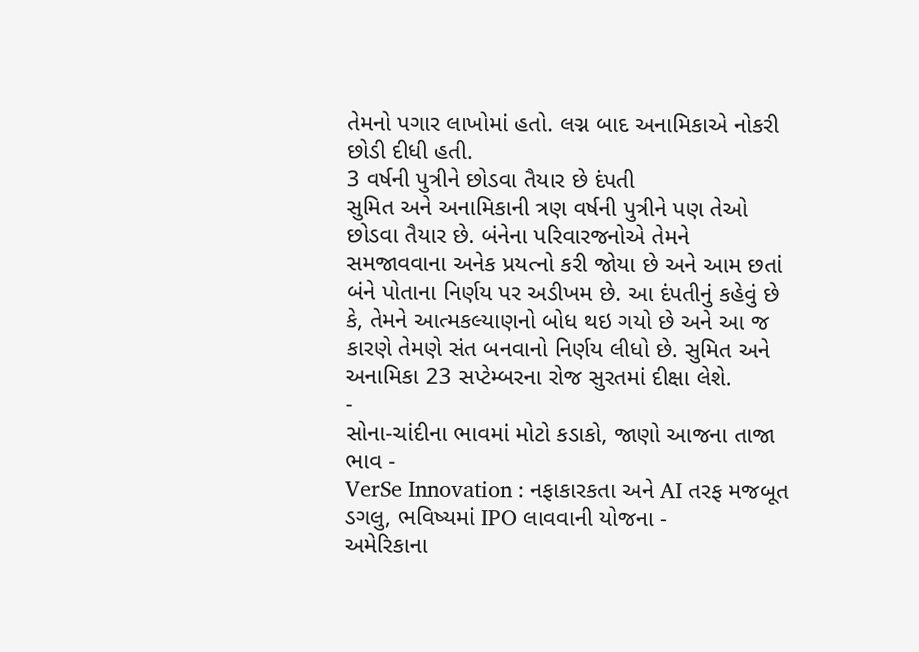તેમનો પગાર લાખોમાં હતો. લગ્ન બાદ અનામિકાએ નોકરી છોડી દીધી હતી.
3 વર્ષની પુત્રીને છોડવા તૈયાર છે દંપતી
સુમિત અને અનામિકાની ત્રણ વર્ષની પુત્રીને પણ તેઓ છોડવા તૈયાર છે. બંનેના પરિવારજનોએ તેમને સમજાવવાના અનેક પ્રયત્નો કરી જોયા છે અને આમ છતાં બંને પોતાના નિર્ણય પર અડીખમ છે. આ દંપતીનું કહેવું છે કે, તેમને આત્મકલ્યાણનો બોધ થઇ ગયો છે અને આ જ કારણે તેમણે સંત બનવાનો નિર્ણય લીધો છે. સુમિત અને અનામિકા 23 સપ્ટેમ્બરના રોજ સુરતમાં દીક્ષા લેશે.
-
સોના-ચાંદીના ભાવમાં મોટો કડાકો, જાણો આજના તાજા ભાવ -
VerSe Innovation : નફાકારકતા અને AI તરફ મજબૂત ડગલુ, ભવિષ્યમાં IPO લાવવાની યોજના -
અમેરિકાના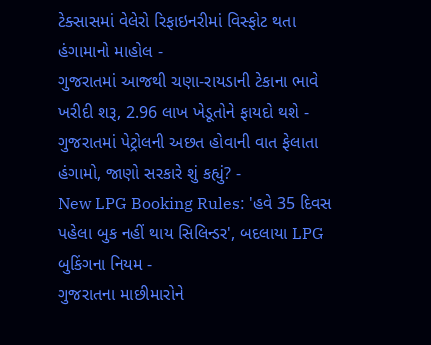ટેક્સાસમાં વેલેરો રિફાઇનરીમાં વિસ્ફોટ થતા હંગામાનો માહોલ -
ગુજરાતમાં આજથી ચણા-રાયડાની ટેકાના ભાવે ખરીદી શરૂ, 2.96 લાખ ખેડૂતોને ફાયદો થશે -
ગુજરાતમાં પેટ્રોલની અછત હોવાની વાત ફેલાતા હંગામો, જાણો સરકારે શું કહ્યું? -
New LPG Booking Rules: 'હવે 35 દિવસ પહેલા બુક નહીં થાય સિલિન્ડર', બદલાયા LPG બુકિંગના નિયમ -
ગુજરાતના માછીમારોને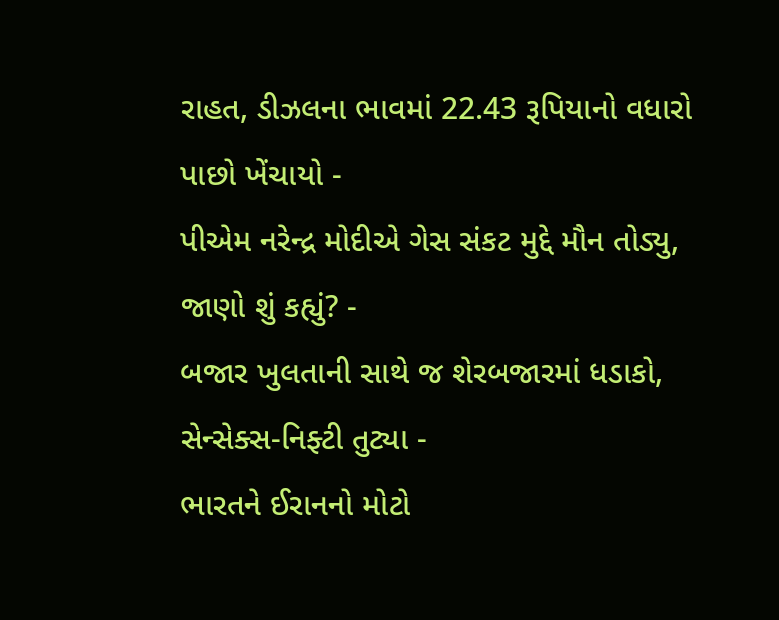રાહત, ડીઝલના ભાવમાં 22.43 રૂપિયાનો વધારો પાછો ખેંચાયો -
પીએમ નરેન્દ્ર મોદીએ ગેસ સંકટ મુદ્દે મૌન તોડ્યુ, જાણો શું કહ્યું? -
બજાર ખુલતાની સાથે જ શેરબજારમાં ધડાકો, સેન્સેક્સ-નિફ્ટી તુટ્યા -
ભારતને ઈરાનનો મોટો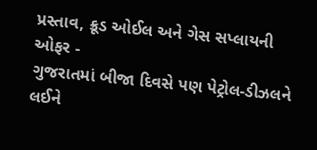પ્રસ્તાવ, ક્રૂડ ઓઈલ અને ગેસ સપ્લાયની ઓફર -
ગુજરાતમાં બીજા દિવસે પણ પેટ્રોલ-ડીઝલને લઈને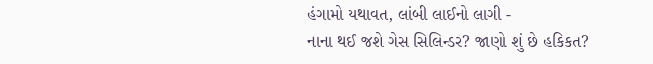હંગામો યથાવત, લાંબી લાઈનો લાગી -
નાના થઈ જશે ગેસ સિલિન્ડર? જાણો શું છે હકિકત?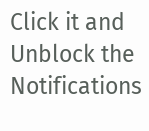Click it and Unblock the Notifications